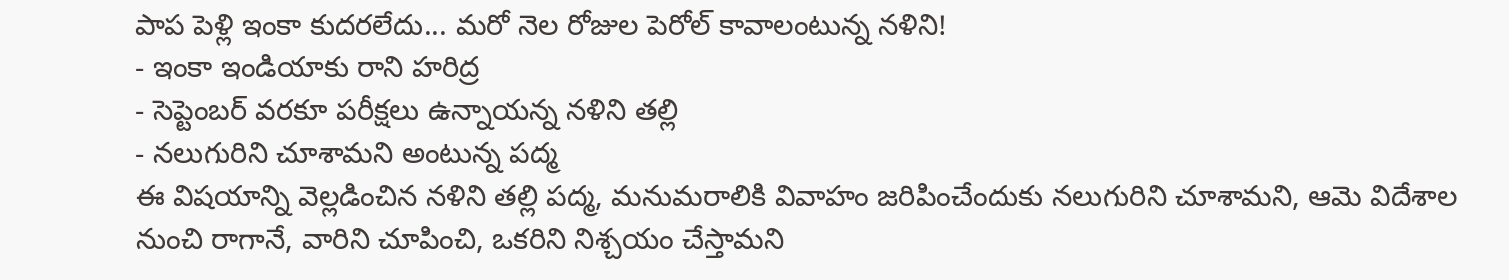పాప పెళ్లి ఇంకా కుదరలేదు... మరో నెల రోజుల పెరోల్ కావాలంటున్న నళిని!
- ఇంకా ఇండియాకు రాని హరిద్ర
- సెప్టెంబర్ వరకూ పరీక్షలు ఉన్నాయన్న నళిని తల్లి
- నలుగురిని చూశామని అంటున్న పద్మ
ఈ విషయాన్ని వెల్లడించిన నళిని తల్లి పద్మ, మనుమరాలికి వివాహం జరిపించేందుకు నలుగురిని చూశామని, ఆమె విదేశాల నుంచి రాగానే, వారిని చూపించి, ఒకరిని నిశ్చయం చేస్తామని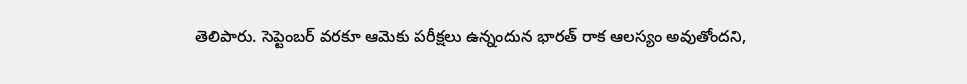తెలిపారు. సెప్టెంబర్ వరకూ ఆమెకు పరీక్షలు ఉన్నందున భారత్ రాక ఆలస్యం అవుతోందని,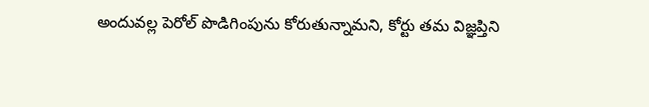అందువల్ల పెరోల్ పొడిగింపును కోరుతున్నామని, కోర్టు తమ విజ్ఞప్తిని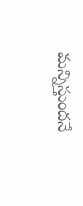మన్నిస్తుందనే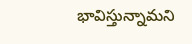భావిస్తున్నామని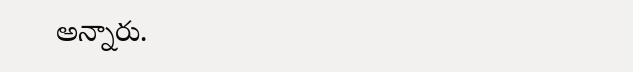అన్నారు.